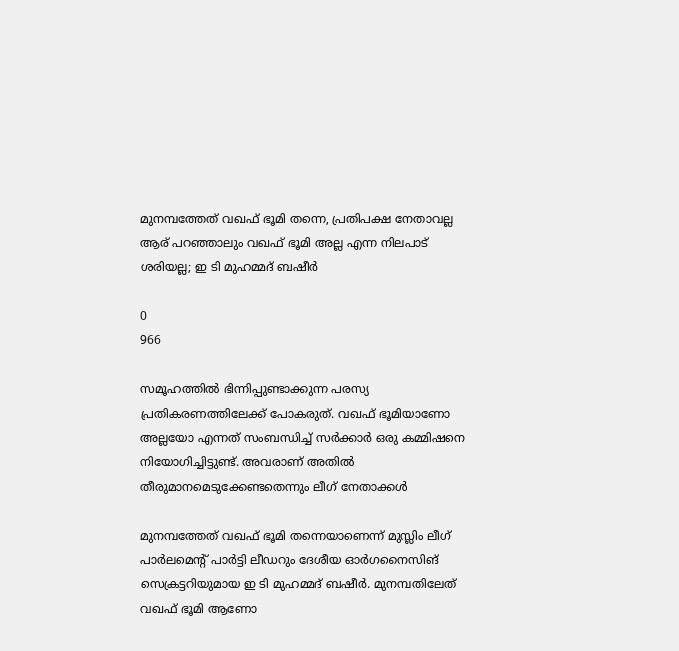മുനമ്പത്തേത് വഖഫ് ഭൂമി തന്നെ, പ്രതിപക്ഷ നേതാവല്ല ആര് പറഞ്ഞാലും വഖഫ് ഭൂമി അല്ല എന്ന നിലപാട് ശരിയല്ല; ഇ ടി മുഹമ്മദ്‌ ബഷീർ

0
966

സമൂഹത്തിൽ ഭിന്നിപ്പുണ്ടാക്കുന്ന പരസ്യ പ്രതികരണത്തിലേക്ക് പോകരുത്. വഖഫ് ഭൂമിയാണോ അല്ലയോ എന്നത് സംബന്ധിച്ച് സർക്കാർ ഒരു കമ്മിഷനെ നിയോഗിച്ചിട്ടുണ്ട്. അവരാണ് അതിൽ തീരുമാനമെടുക്കേണ്ടതെന്നും ലീഗ് നേതാക്കൾ

മുനമ്പത്തേത് വഖഫ് ഭൂമി തന്നെയാണെന്ന് മുസ്ലിം ലീഗ് പാർലമെന്റ് പാർട്ടി ലീഡറും ദേശീയ ഓർഗനൈസിങ് സെക്രട്ടറിയുമായ ഇ ടി മുഹമ്മദ് ബഷീർ. മുനമ്പതിലേത് വഖഫ് ഭൂമി ആണോ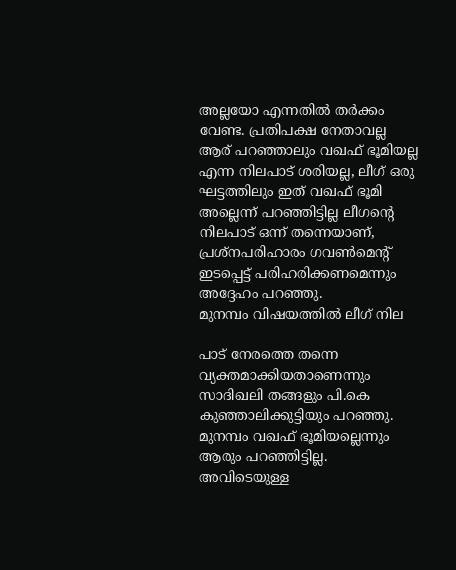അല്ലയോ എന്നതിൽ തർക്കം വേണ്ട. പ്രതിപക്ഷ നേതാവല്ല ആര് പറഞ്ഞാലും വഖഫ് ഭൂമിയല്ല എന്ന നിലപാട് ശരിയല്ല, ലീഗ് ഒരു ഘട്ടത്തിലും ഇത് വഖഫ് ഭൂമി അല്ലെന്ന് പറഞ്ഞിട്ടില്ല ലീഗന്റെ നിലപാട് ഒന്ന് തന്നെയാണ്, പ്രശ്നപരിഹാരം ഗവൺമെന്റ് ഇടപ്പെട്ട് പരിഹരിക്കണമെന്നും അദ്ദേഹം പറഞ്ഞു.
മുനമ്പം വിഷയത്തിൽ ലീഗ് നില

പാട് നേരത്തെ തന്നെ വ്യക്തമാക്കിയതാണെന്നും സാദിഖലി തങ്ങളും പി.കെ കുഞ്ഞാലിക്കുട്ടിയും പറഞ്ഞു. മുനമ്പം വഖഫ് ഭൂമിയല്ലെന്നും ആരും പറഞ്ഞിട്ടില്ല. അവിടെയുള്ള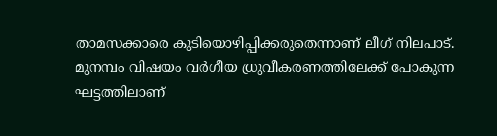താമസക്കാരെ കുടിയൊഴിപ്പിക്കരുതെന്നാണ് ലീഗ് നിലപാട്. മുനമ്പം വിഷയം വർഗീയ ധ്രുവീകരണത്തിലേക്ക് പോകുന്ന ഘട്ടത്തിലാണ്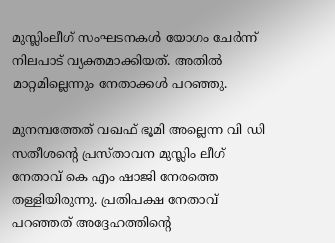മുസ്ലിംലീഗ് സംഘടനകൾ യോഗം ചേർന്ന് നിലപാട് വ്യക്തമാക്കിയത്. അതിൽ മാറ്റമില്ലെന്നും നേതാക്കൾ പറഞ്ഞു.

മുനമ്പത്തേത് വഖഫ് ഭൂമി അല്ലെന്ന വി ഡി സതീശന്റെ പ്രസ്താവന മുസ്ലിം ലീഗ് നേതാവ് കെ എം ഷാജി നേരത്തെ തള്ളിയിരുന്നു. പ്രതിപക്ഷ നേതാവ് പറഞ്ഞത് അദ്ദേഹത്തിന്റെ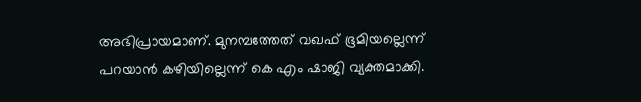അഭിപ്രായമാണ്. മുനമ്പത്തേത് വഖഫ് ഭൂമിയല്ലെന്ന് പറയാൻ കഴിയില്ലെന്ന് കെ എം ഷാജി വ്യക്തമാക്കി.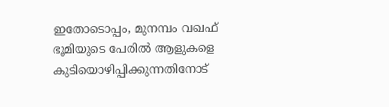ഇതോടൊപ്പം, മുനമ്പം വഖഫ് ഭൂമിയുടെ പേരിൽ ആളുകളെ കുടിയൊഴിപ്പിക്കുന്നതിനോട്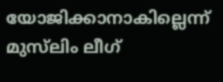യോജിക്കാനാകില്ലെന്ന് മുസ്‌ലിം ലീഗ്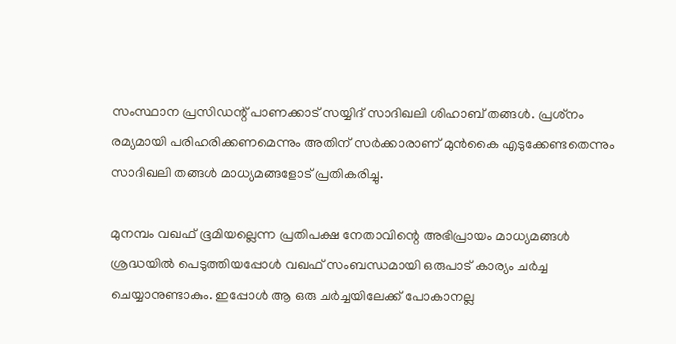സംസ്ഥാന പ്രസിഡന്റ് പാണക്കാട് സയ്യിദ് സാദിഖലി ശിഹാബ് തങ്ങൾ. പ്രശ്‌നം രമ്യമായി പരിഹരിക്കണമെന്നും അതിന് സർക്കാരാണ് മുൻകൈ എടുക്കേണ്ടതെന്നും സാദിഖലി തങ്ങൾ മാധ്യമങ്ങളോട് പ്രതികരിച്ചു.

മുനമ്പം വഖഫ് ഭൂമിയല്ലെന്ന പ്രതിപക്ഷ നേതാവിന്റെ അഭിപ്രായം മാധ്യമങ്ങൾ ശ്രദ്ധയിൽ പെടുത്തിയപ്പോൾ വഖഫ് സംബന്ധമായി ഒരുപാട് കാര്യം ചർച്ച ചെയ്യാനുണ്ടാകും. ഇപ്പോൾ ആ ഒരു ചർച്ചയിലേക്ക് പോകാനല്ല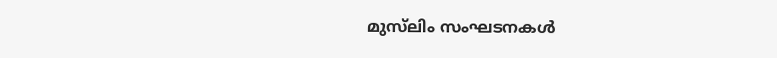മുസ്‌ലിം സംഘടനകൾ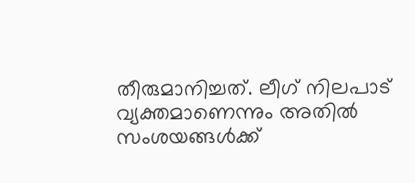തീരുമാനിച്ചത്. ലീഗ് നിലപാട് വ്യക്തമാണെന്നും അതിൽ സംശയങ്ങൾക്ക്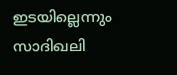ഇടയില്ലെന്നും സാദിഖലി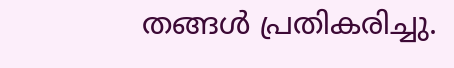തങ്ങൾ പ്രതികരിച്ചു.